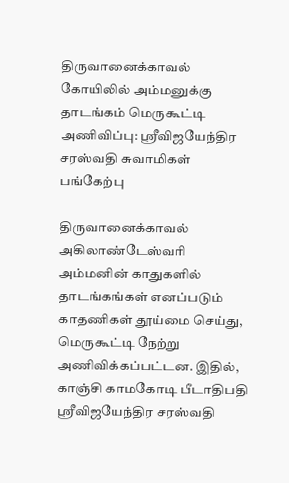திருவானைக்காவல் கோயிலில் அம்மனுக்கு தாடங்கம் மெருகூட்டி அணிவிப்பு: ஸ்ரீவிஜயேந்திர சரஸ்வதி சுவாமிகள் பங்கேற்பு

திருவானைக்காவல் அகிலாண்டேஸ்வரி அம்மனின் காதுகளில் தாடங்கங்கள் எனப்படும் காதணிகள் தூய்மை செய்து, மெருகூட்டி நேற்று அணிவிக்கப்பட்டன. இதில், காஞ்சி காமகோடி பீடாதிபதி ஸ்ரீவிஜயேந்திர சரஸ்வதி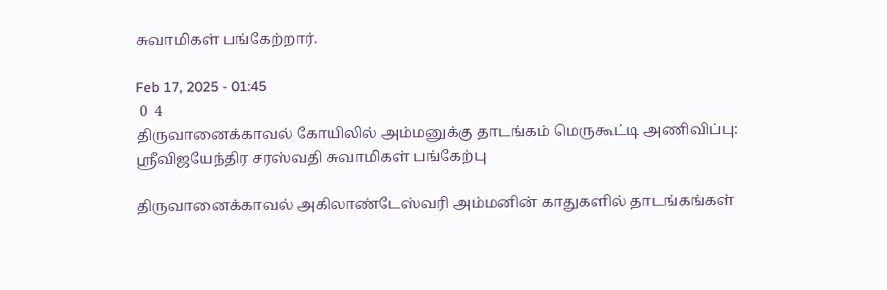சுவாமிகள் பங்கேற்றார்.

Feb 17, 2025 - 01:45
 0  4
திருவானைக்காவல் கோயிலில் அம்மனுக்கு தாடங்கம் மெருகூட்டி அணிவிப்பு: ஸ்ரீவிஜயேந்திர சரஸ்வதி சுவாமிகள் பங்கேற்பு

திருவானைக்காவல் அகிலாண்டேஸ்வரி அம்மனின் காதுகளில் தாடங்கங்கள்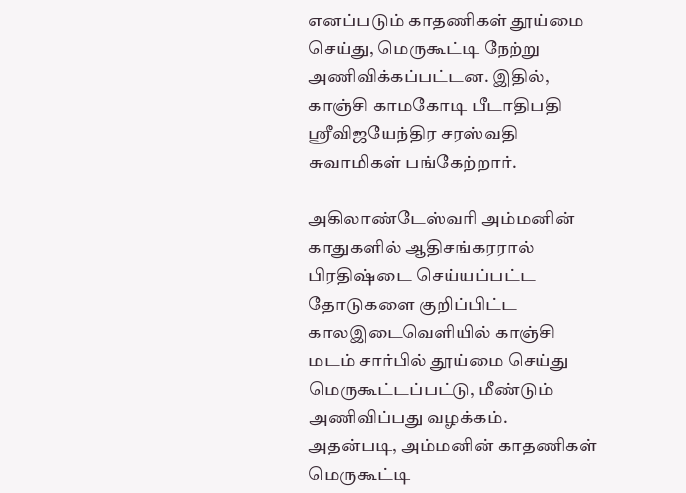எனப்படும் காதணிகள் தூய்மை செய்து, மெருகூட்டி நேற்று அணிவிக்கப்பட்டன. இதில், காஞ்சி காமகோடி பீடாதிபதி ஸ்ரீவிஜயேந்திர சரஸ்வதி சுவாமிகள் பங்கேற்றார்.

அகிலாண்டேஸ்வரி அம்மனின் காதுகளில் ஆதிசங்கரரால் பிரதிஷ்டை செய்யப்பட்ட தோடுகளை குறிப்பிட்ட காலஇடைவெளியில் காஞ்சி மடம் சார்பில் தூய்மை செய்து மெருகூட்டப்பட்டு, மீண்டும் அணிவிப்பது வழக்கம். அதன்படி, அம்மனின் காதணிகள் மெருகூட்டி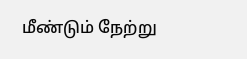மீண்டும் நேற்று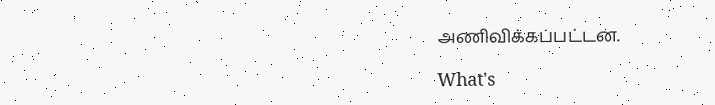அணிவிக்கப்பட்டன.

What's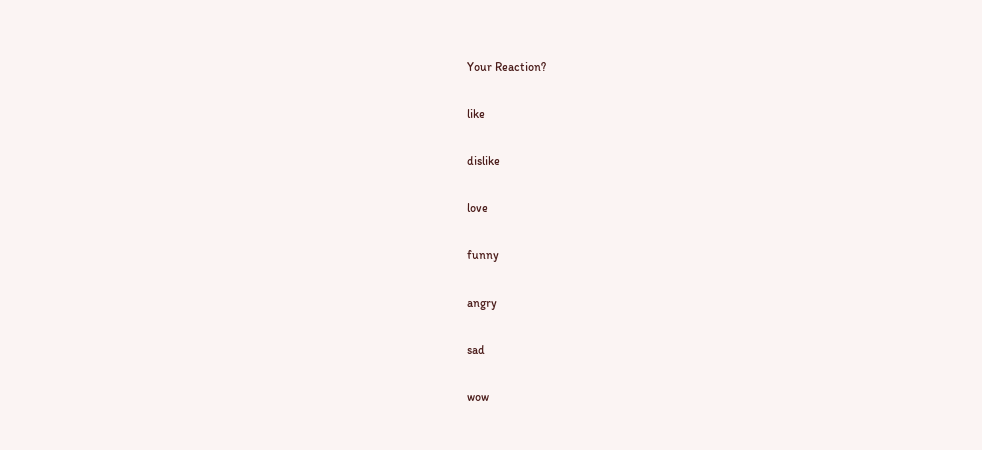Your Reaction?

like

dislike

love

funny

angry

sad

wow